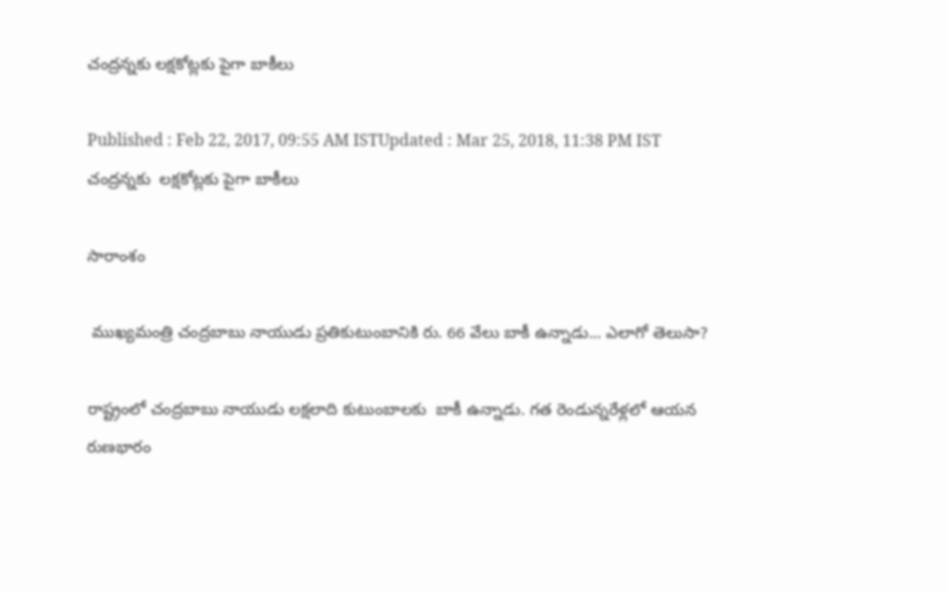చంద్రన్నకు లక్షకోట్లకు పైగా బాకీలు

Published : Feb 22, 2017, 09:55 AM ISTUpdated : Mar 25, 2018, 11:38 PM IST
చంద్రన్నకు  లక్షకోట్లకు పైగా బాకీలు

సారాంశం

 ముఖ్యమంత్రి చంద్రబాబు నాయుడు ప్రతికుటుంబానికి రు. 66 వేలు బాకీ ఉన్నాడు... ఎలాగో తెలుసా?

రాష్ట్రంలో చంద్రబాబు నాయుడు లక్షలాది కుటుంబాలకు  బాకీ ఉన్నాడు. గత రెండున్నరేళ్లలో ఆయన రుణభారం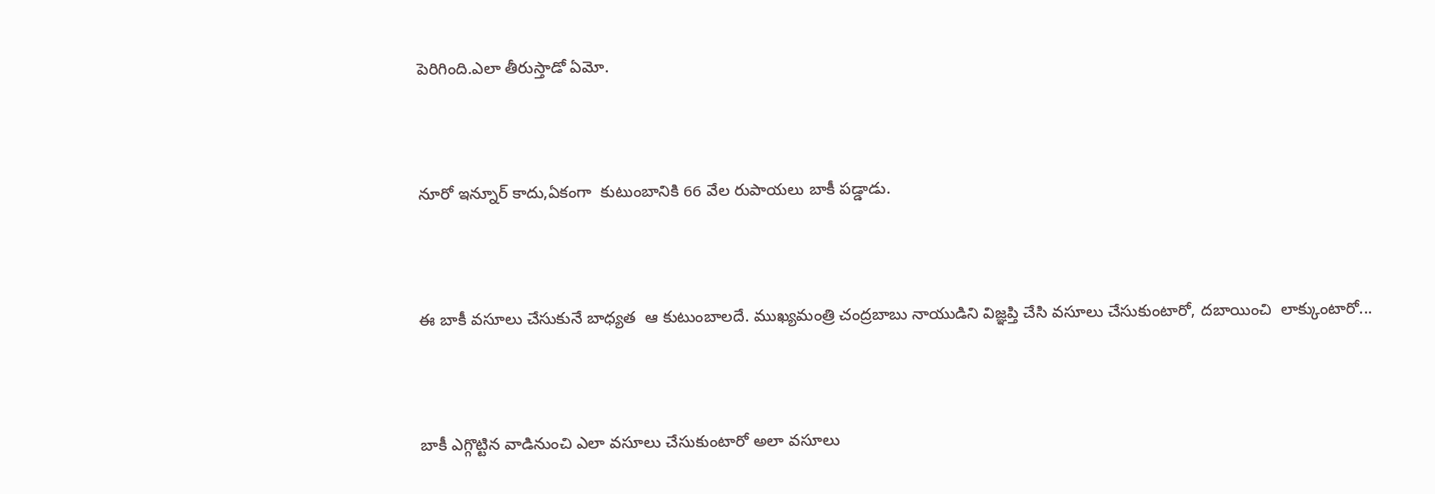పెరిగింది.ఎలా తీరుస్తాడో ఏమో.



నూరో ఇన్నూర్ కాదు,ఏకంగా  కుటుంబానికి 66 వేల రుపాయలు బాకీ పడ్డాడు.



ఈ బాకీ వసూలు చేసుకునే బాధ్యత  ఆ కుటుంబాలదే. ముఖ్యమంత్రి చంద్రబాబు నాయుడిని విజ్ఞప్తి చేసి వసూలు చేసుకుంటారో, దబాయించి  లాక్కుంటారో...



బాకీ ఎగ్గొట్టిన వాడినుంచి ఎలా వసూలు చేసుకుంటారో అలా వసూలు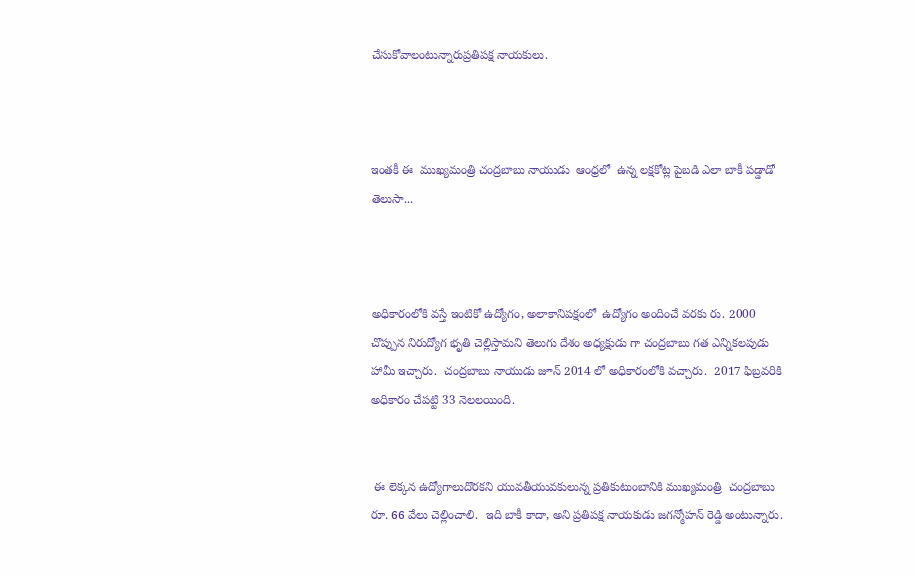చేసుకోవాలంటున్నారుప్రతిపక్ష నాయకులు.



ఇంతకీ ఈ  ముఖ్యమంత్రి చంద్రబాబు నాయుడు  ఆంధ్రలో  ఉన్న లక్షకోట్ల పైబడి ఎలా బాకీ పడ్డాడో తెలుసా...



అధికారంలోకి వస్తే ఇంటికో ఉద్యోగం, అలాకానిపక్షంలో  ఉద్యోగం అందించే వరకు రు. 2000 చొప్పున నిరుద్యోగ భృతి చెల్లిస్తామని తెలుగు దేశం అధ్యక్షుడు గా చంద్రబాబు గత ఎన్నికలపుడు హామీ ఇచ్చారు.  చంద్రబాబు నాయుడు జూన్ 2014 లో అధికారంలోకి వచ్చారు.  2017 ఫిబ్రవరికి అధికారం చేపట్టి 33 నెలలయింది.


 ఈ లెక్కన ఉద్యోగాలుదొరకని యువతీయువకులున్న ప్రతికుటుంబానికి ముఖ్యమంత్రి  చంద్రబాబు రూ. 66 వేలు చెల్లించాలి.  ఇది బాకీ కాదా, అని ప్రతిపక్ష నాయకుడు జగన్మోహన్ రెడ్డి అంటున్నారు.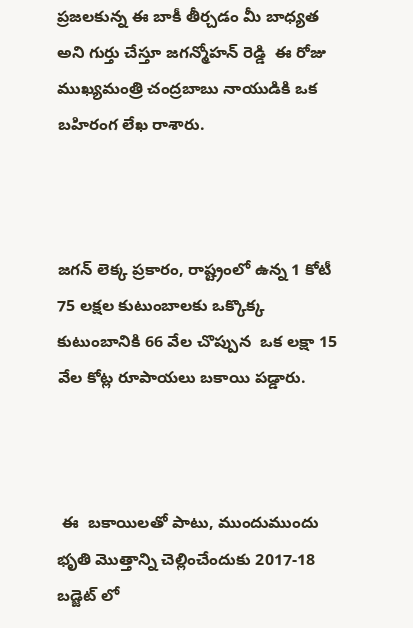ప్రజలకున్న ఈ బాకీ తీర్చడం మీ బాధ్యత అని గుర్తు చేస్తూ జగన్మోహన్ రెడ్డి  ఈ రోజు ముఖ్యమంత్రి చంద్రబాబు నాయుడికి ఒక బహిరంగ లేఖ రాశారు.



జగన్ లెక్క ప్రకారం, రాష్ట్రంలో ఉన్న 1 కోటీ 75 లక్షల కుటుంబాలకు ఒక్కొక్క కుటుంబానికి 66 వేల చొప్పున  ఒక లక్షా 15 వేల కోట్ల రూపాయలు బకాయి పడ్డారు.



 ఈ  బకాయిలతో పాటు, ముందుముందు భృతి మొత్తాన్ని చెల్లించేందుకు 2017-18 బడ్జెట్ లో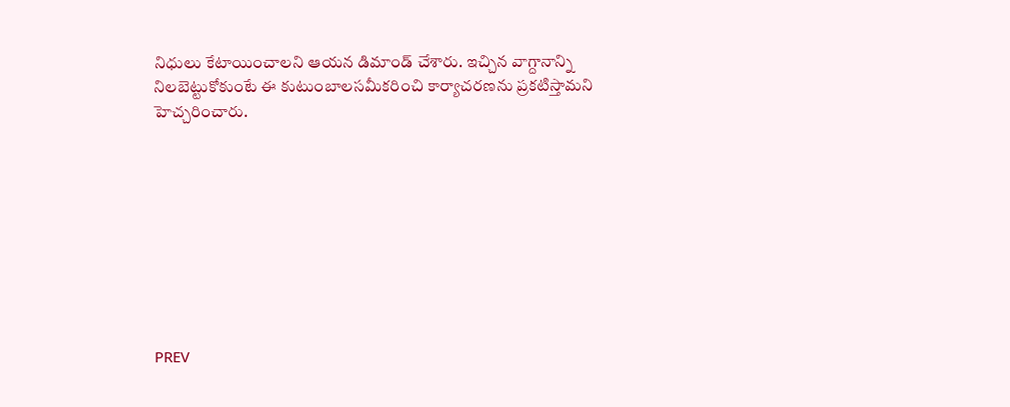నిధులు కేటాయించాలని ఆయన డిమాండ్ చేశారు. ఇచ్చిన వాగ్దానాన్ని నిలబెట్టుకోకుంటే ఈ కుటుంబాలసమీకరించి కార్యాచరణను ప్రకటిస్తామని హెచ్చరించారు.









PREV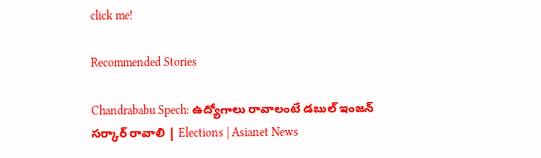click me!

Recommended Stories

Chandrababu Spech: ఉద్యోగాలు రావాలంటే డబుల్ ఇంజన్ సర్కార్ రావాలి | Elections | Asianet News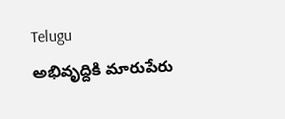Telugu
అభివృద్దికి మారుపేరు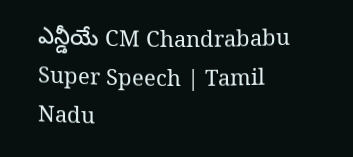ఎన్డీయే CM Chandrababu Super Speech | Tamil Nadu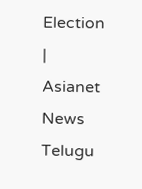Election | Asianet News Telugu